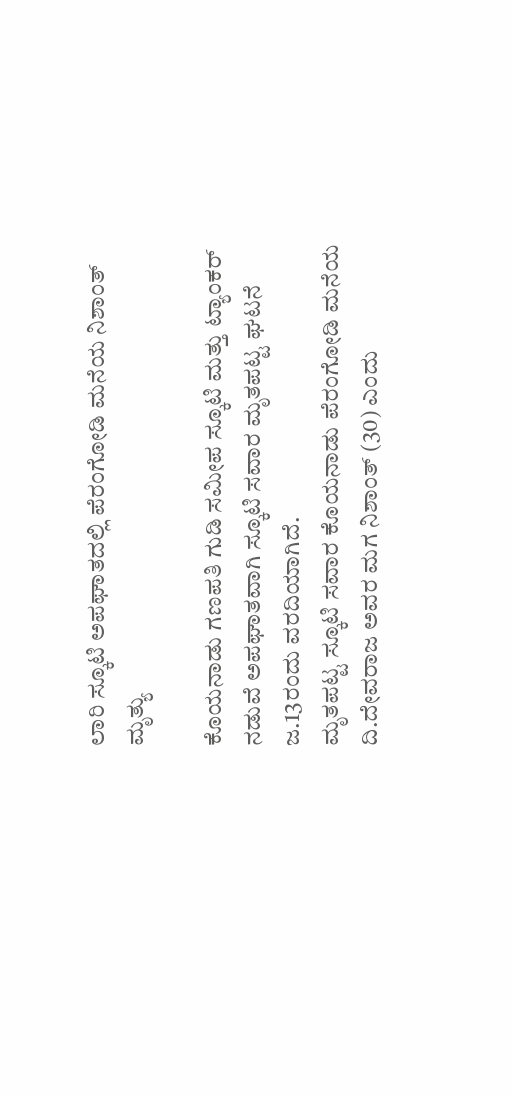ಲಾರಿ‌ ಸ್ಕೂಟಿ ಅಪಘಾತದಲ್ಲಿ‌ ಪೆರಂಗೋಡಿ ಮನೆಯ ನಿಶಾಂತ್ ಮೃತ್ಯು

ಕೊಯನಾಡು ಗಣಪತಿ ಗುಡಿ ಸಮೀಪ ಸ್ಕೂಟಿ ಮತ್ತು ಟ್ಯಾಂಕರ್ ನಡುವೆ ಅಪಘಾತವಾಗಿ ಸ್ಕೂಟಿ ಸವಾರ ಮೃತಪಟ್ಟ ಘಟನೆ ಜ.13ರಂದು ವರದಿಯಾಗಿದೆ.
ಮೃತಪಟ್ಟ ಸ್ಕೂಟಿ ಸವಾರ ಕೊಯನಾಡು ಪೆರಂಗೋಡಿ ಮನೆಯ ದಿ.ದೇವರಾಜ ಅವರ ಮಗ ನಿಶಾಂತ್ (30) ಎಂದು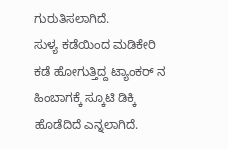ಗುರುತಿಸಲಾಗಿದೆ‌.
ಸುಳ್ಯ ಕಡೆಯಿಂದ ಮಡಿಕೇರಿ ಕಡೆ ಹೋಗುತ್ತಿದ್ದ ಟ್ಯಾಂಕ‌ರ್ ನ ಹಿಂಬಾಗಕ್ಕೆ ಸ್ಕೂಟಿ ಡಿಕ್ಕಿ ಹೊಡೆದಿದೆ ಎನ್ನಲಾಗಿದೆ.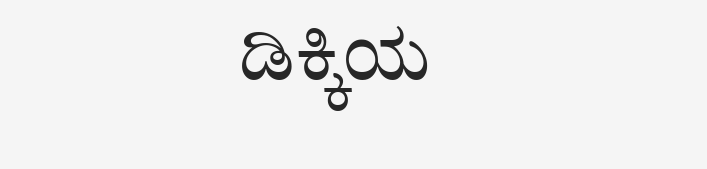ಡಿಕ್ಕಿಯ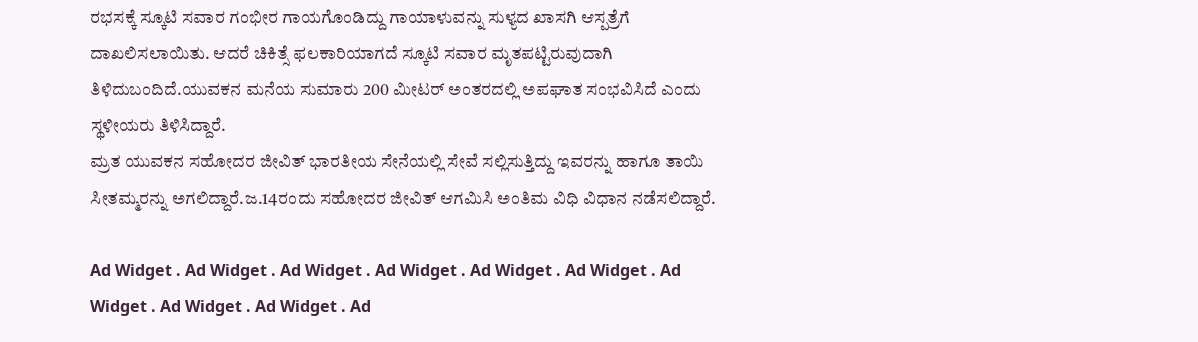ರಭಸಕ್ಕೆ ಸ್ಕೂಟಿ ಸವಾರ ಗಂಭೀರ ಗಾಯಗೊಂಡಿದ್ದು ಗಾಯಾಳುವನ್ನು ಸುಳ್ಯದ ಖಾಸಗಿ ಆಸ್ಪತ್ರೆಗೆ ದಾಖಲಿಸಲಾಯಿತು. ಆದರೆ ಚಿಕಿತ್ಸೆ ಫಲಕಾರಿಯಾಗದೆ ಸ್ಕೂಟಿ ಸವಾರ ಮೃತಪಟ್ಟಿರುವುದಾಗಿ ತಿಳಿದುಬಂದಿದೆ.ಯುವಕನ ಮನೆಯ ಸುಮಾರು 200 ಮೀಟರ್ ಅಂತರದಲ್ಲಿ‌ ಅಪಘಾತ ಸಂಭವಿಸಿದೆ ಎಂದು ಸ್ಥಳೀಯರು ತಿಳಿಸಿದ್ದಾರೆ.
ಮ್ರತ ಯುವಕನ‌ ಸಹೋದರ ಜೀವಿತ್ ಭಾರತೀಯ ಸೇನೆಯಲ್ಲಿ ಸೇವೆ ಸಲ್ಲಿಸುತ್ತಿದ್ದು ಇವರನ್ನು ಹಾಗೂ ತಾಯಿ ಸೀತಮ್ಮರನ್ನು ಅಗಲಿದ್ದಾರೆ.ಜ.14ರಂದು ಸಹೋದರ ಜೀವಿತ್ ಆಗಮಿಸಿ ಅಂತಿಮ ವಿಧಿ ವಿಧಾನ ನಡೆಸಲಿದ್ದಾರೆ.

Ad Widget . Ad Widget . Ad Widget . Ad Widget . Ad Widget . Ad Widget . Ad Widget . Ad Widget . Ad Widget . Ad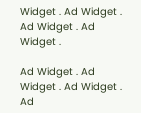Widget . Ad Widget . Ad Widget . Ad Widget .

Ad Widget . Ad Widget . Ad Widget . Ad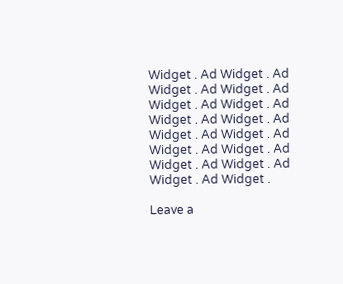Widget . Ad Widget . Ad Widget . Ad Widget . Ad Widget . Ad Widget . Ad Widget . Ad Widget . Ad Widget . Ad Widget . Ad Widget . Ad Widget . Ad Widget . Ad Widget . Ad Widget . Ad Widget .

Leave a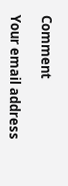Comment

Your email address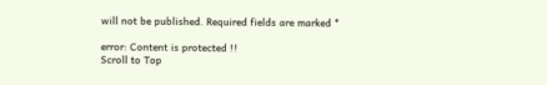will not be published. Required fields are marked *

error: Content is protected !!
Scroll to Top